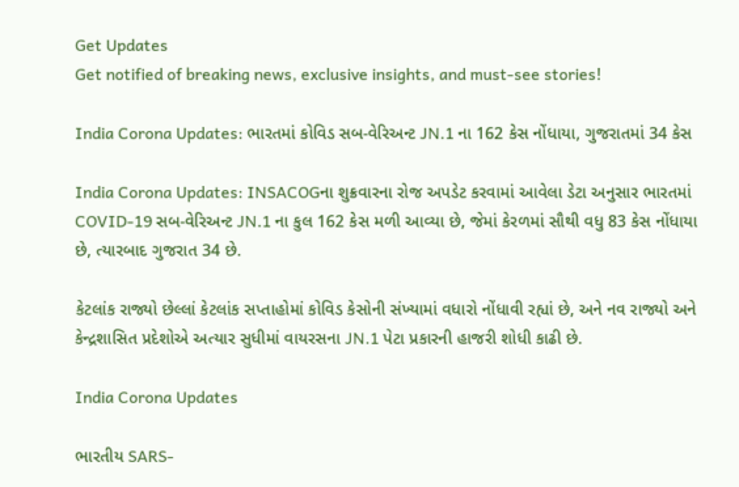Get Updates
Get notified of breaking news, exclusive insights, and must-see stories!

India Corona Updates: ભારતમાં કોવિડ સબ-વેરિઅન્ટ JN.1 ના 162 કેસ નોંધાયા, ગુજરાતમાં 34 કેસ

India Corona Updates: INSACOGના શુક્રવારના રોજ અપડેટ કરવામાં આવેલા ડેટા અનુસાર ભારતમાં COVID-19 સબ-વેરિઅન્ટ JN.1 ના કુલ 162 કેસ મળી આવ્યા છે, જેમાં કેરળમાં સૌથી વધુ 83 કેસ નોંધાયા છે, ત્યારબાદ ગુજરાત 34 છે.

કેટલાંક રાજ્યો છેલ્લાં કેટલાંક સપ્તાહોમાં કોવિડ કેસોની સંખ્યામાં વધારો નોંધાવી રહ્યાં છે, અને નવ રાજ્યો અને કેન્દ્રશાસિત પ્રદેશોએ અત્યાર સુધીમાં વાયરસના JN.1 પેટા પ્રકારની હાજરી શોધી કાઢી છે.

India Corona Updates

ભારતીય SARS-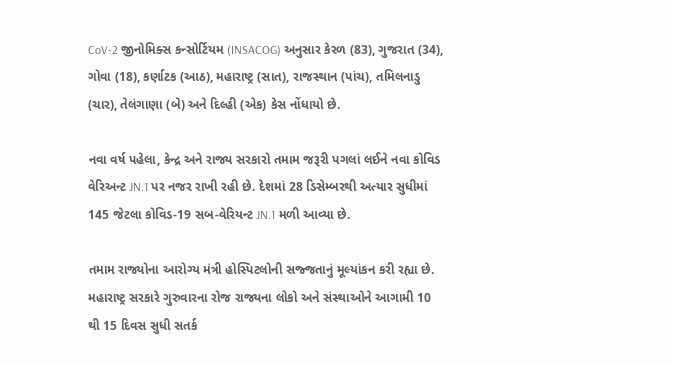CoV-2 જીનોમિક્સ કન્સોર્ટિયમ (INSACOG) અનુસાર કેરળ (83), ગુજરાત (34), ગોવા (18), કર્ણાટક (આઠ), મહારાષ્ટ્ર (સાત), રાજસ્થાન (પાંચ), તમિલનાડુ (ચાર), તેલંગાણા (બે) અને દિલ્હી (એક) કેસ નોંધાયો છે.

નવા વર્ષ પહેલા, કેન્દ્ર અને રાજ્ય સરકારો તમામ જરૂરી પગલાં લઈને નવા કોવિડ વેરિઅન્ટ JN.1 પર નજર રાખી રહી છે. દેશમાં 28 ડિસેમ્બરથી અત્યાર સુધીમાં 145 જેટલા કોવિડ-19 સબ-વેરિયન્ટ JN.1 મળી આવ્યા છે.

તમામ રાજ્યોના આરોગ્ય મંત્રી હોસ્પિટલોની સજ્જતાનું મૂલ્યાંકન કરી રહ્યા છે. મહારાષ્ટ્ર સરકારે ગુરુવારના રોજ રાજ્યના લોકો અને સંસ્થાઓને આગામી 10 થી 15 દિવસ સુધી સતર્ક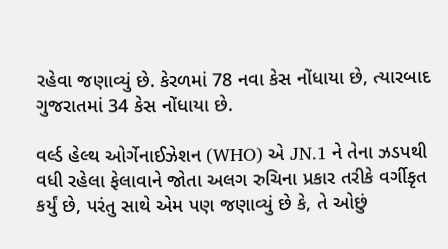રહેવા જણાવ્યું છે. કેરળમાં 78 નવા કેસ નોંધાયા છે, ત્યારબાદ ગુજરાતમાં 34 કેસ નોંધાયા છે.

વર્લ્ડ હેલ્થ ઓર્ગેનાઈઝેશન (WHO) એ JN.1 ને તેના ઝડપથી વધી રહેલા ફેલાવાને જોતા અલગ રુચિના પ્રકાર તરીકે વર્ગીકૃત કર્યું છે, પરંતુ સાથે એમ પણ જણાવ્યું છે કે, તે ઓછું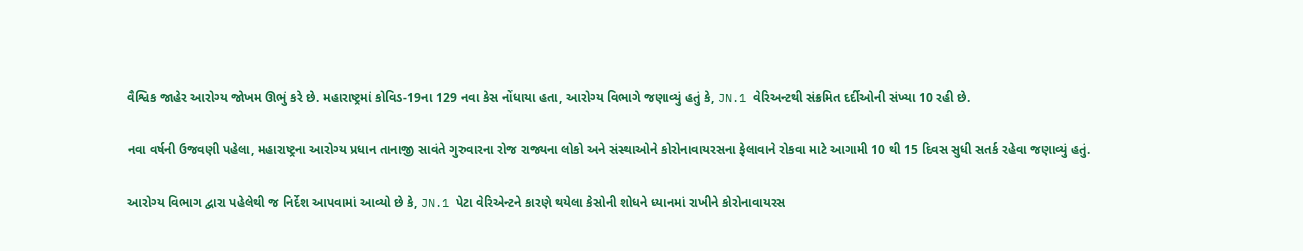વૈશ્વિક જાહેર આરોગ્ય જોખમ ઊભું કરે છે. મહારાષ્ટ્રમાં કોવિડ-19ના 129 નવા કેસ નોંધાયા હતા, આરોગ્ય વિભાગે જણાવ્યું હતું કે, JN.1 વેરિઅન્ટથી સંક્રમિત દર્દીઓની સંખ્યા 10 રહી છે.

નવા વર્ષની ઉજવણી પહેલા, મહારાષ્ટ્રના આરોગ્ય પ્રધાન તાનાજી સાવંતે ગુરુવારના રોજ રાજ્યના લોકો અને સંસ્થાઓને કોરોનાવાયરસના ફેલાવાને રોકવા માટે આગામી 10 થી 15 દિવસ સુધી સતર્ક રહેવા જણાવ્યું હતું.

આરોગ્ય વિભાગ દ્વારા પહેલેથી જ નિર્દેશ આપવામાં આવ્યો છે કે, JN.1 પેટા વેરિએન્ટને કારણે થયેલા કેસોની શોધને ધ્યાનમાં રાખીને કોરોનાવાયરસ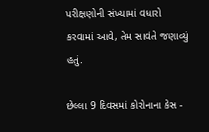પરીક્ષણોની સંખ્યામાં વધારો કરવામાં આવે, તેમ સાવંતે જણાવ્યું હતું.

છેલ્લા 9 દિવસમાં કોરોનાના કેસ -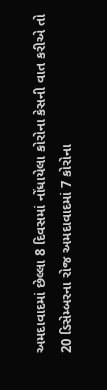અમદાવાદમાં છેલ્લા 8 દિવસમાં નોંધાયેલા કોરોના કેસની વાત કરીએ તો 20 ડિસેમ્બરના રોજ અમદાવાદમાં 7 કોરોના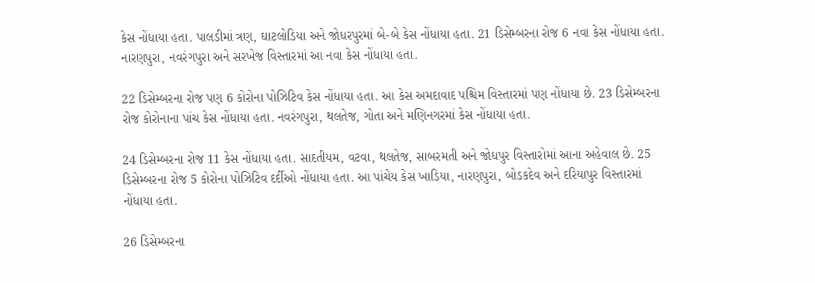કેસ નોંધાયા હતા. પાલડીમાં ત્રણ, ઘાટલોડિયા અને જોધરપુરમાં બે-બે કેસ નોંધાયા હતા. 21 ડિસેમ્બરના રોજ 6 નવા કેસ નોંધાયા હતા. નારણપુરા, નવરંગપુરા અને સરખેજ વિસ્તારમાં આ નવા કેસ નોંધાયા હતા.

22 ડિસેમ્બરના રોજ પણ 6 કોરોના પોઝિટિવ કેસ નોંધાયા હતા. આ કેસ અમદાવાદ પશ્ચિમ વિસ્તારમાં પણ નોંધાયા છે. 23 ડિસેમ્બરના રોજ કોરોનાના પાંચ કેસ નોંધાયા હતા. નવરંગપુરા, થલતેજ, ગોતા અને મણિનગરમાં કેસ નોંધાયા હતા.

24 ડિસેમ્બરના રોજ 11 કેસ નોંધાયા હતા. સાદતીયમ, વટવા, થલતેજ, સાબરમતી અને જોધપુર વિસ્તારોમાં આના અહેવાલ છે. 25 ડિસેમ્બરના રોજ 5 કોરોના પોઝિટિવ દર્દીઓ નોંધાયા હતા. આ પાંચેય કેસ ખાડિયા, નારણપુરા, બોડકદેવ અને દરિયાપુર વિસ્તારમાં નોંધાયા હતા.

26 ડિસેમ્બરના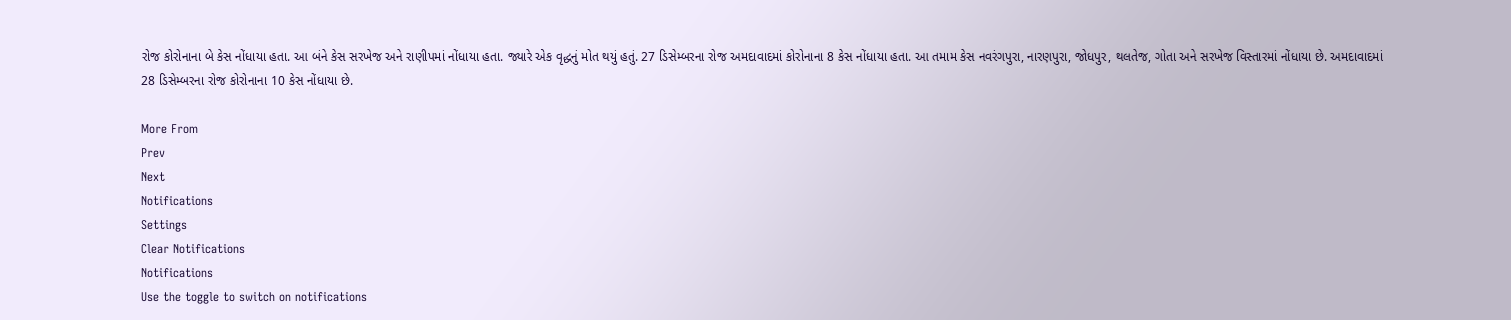રોજ કોરોનાના બે કેસ નોંધાયા હતા. આ બંને કેસ સરખેજ અને રાણીપમાં નોંધાયા હતા. જ્યારે એક વૃદ્ધનું મોત થયું હતું. 27 ડિસેમ્બરના રોજ અમદાવાદમાં કોરોનાના 8 કેસ નોંધાયા હતા. આ તમામ કેસ નવરંગપુરા, નારણપુરા, જોધપુર, થલતેજ, ગોતા અને સરખેજ વિસ્તારમાં નોંધાયા છે. અમદાવાદમાં 28 ડિસેમ્બરના રોજ કોરોનાના 10 કેસ નોંધાયા છે.

More From
Prev
Next
Notifications
Settings
Clear Notifications
Notifications
Use the toggle to switch on notifications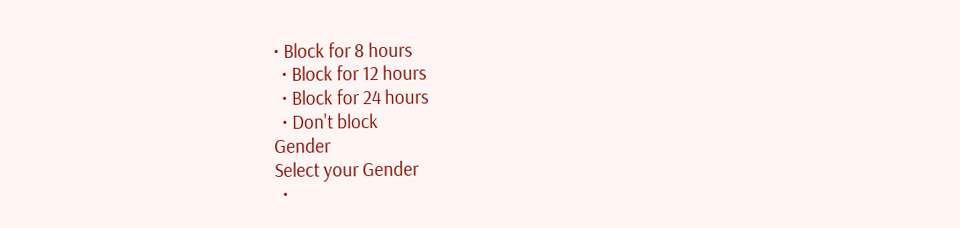• Block for 8 hours
  • Block for 12 hours
  • Block for 24 hours
  • Don't block
Gender
Select your Gender
  •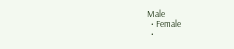Male
  • Female
  •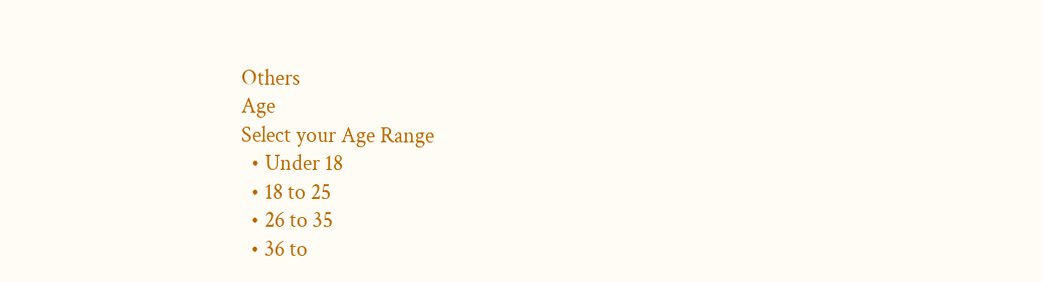Others
Age
Select your Age Range
  • Under 18
  • 18 to 25
  • 26 to 35
  • 36 to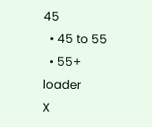45
  • 45 to 55
  • 55+
loader
X